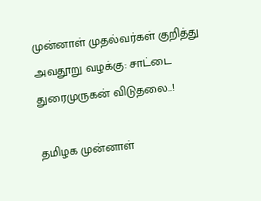முன்னாள் முதல்வர்கள் குறித்து அவதூறு வழக்கு: சாட்டை துரைமுருகன் விடுதலை..!

தமிழக முன்னாள்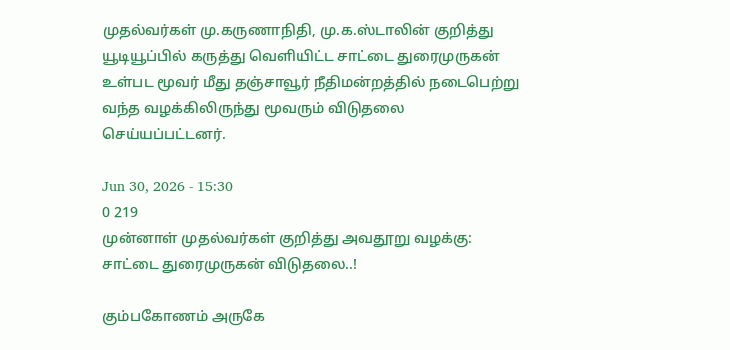முதல்வர்கள் மு.கருணாநிதி, மு.க.ஸ்டாலின் குறித்து யூடியூப்பில் கருத்து வெளியிட்ட சாட்டை துரைமுருகன் உள்பட மூவர் மீது தஞ்சாவூர் நீதிமன்றத்தில் நடைபெற்று வந்த வழக்கிலிருந்து மூவரும் விடுதலை செய்யப்பட்டனர்.

Jun 30, 2026 - 15:30
0 219
முன்னாள் முதல்வர்கள் குறித்து அவதூறு வழக்கு: சாட்டை துரைமுருகன் விடுதலை..!

கும்பகோணம் அருகே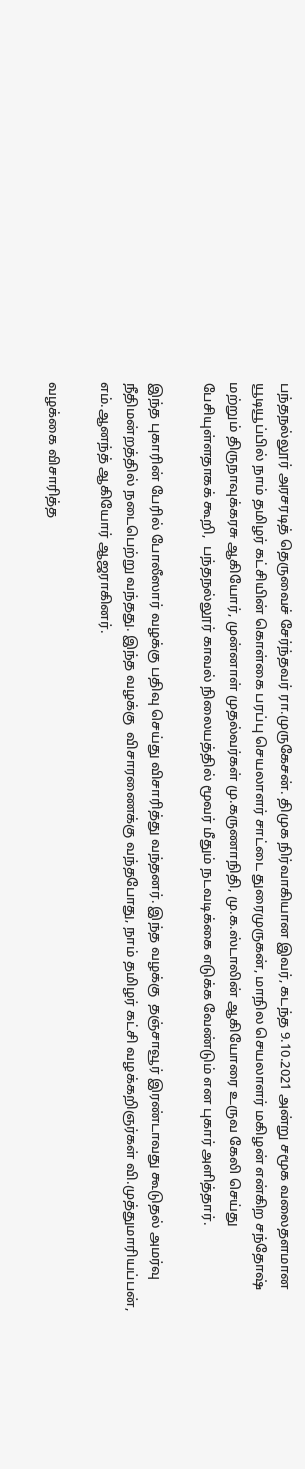பந்தநல்லூர் அரசரடித் தெருவைச் சேர்ந்தவர் ரா.முருகேசன். திமுக நிர்வாகியான இவர், கடந்த 9.10.2021 அன்று சமூக வலைதளமான யூடியூப்பில் நாம் தமிழர் கட்சியின் கொள்கை பரப்பு செயலாளர் சாட்டை துரைமுருகன், மாநில செயலாளர் மகிழன் என்கிற சந்தோஷ் மற்றும் திருநாவுக்கரசு ஆகியோர், முன்னாள் முதல்வர்கள் மு.கருணாநிதி, மு.க.ஸ்டாலின் ஆகியோரை உருவ கேலி செய்து பேசியுள்ளதாகக் கூறி,  பந்தநல்லூர் காவல் நிலையத்தில் மூவர் மீதும் நடவடிக்கை எடுக்க வேண்டும் என புகார் அளித்தார்.

இந்த புகாரின் பேரில் போலீஸார் வழக்கு பதிவு செய்து விசாரித்து வந்தனர். இந்த வழக்கு  தஞ்சாவூர் இரண்டாவது கூடுதல் அமர்வு நீதிமன்றத்தில் நடைபெற்று வந்தது. இந்த வழக்கு  விசாரணைக்கு வந்தபோது, நாம் தமிழர் கட்சி வழக்கறிஞர்கள் வி.முத்துமாரியப்பன், எம்.ஆனந்த் ஆகியோர் ஆஜராகினர்.

வழக்கை விசாரித்த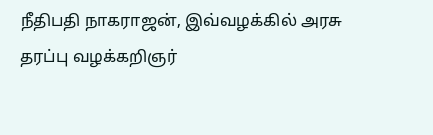நீதிபதி நாகராஜன், இவ்வழக்கில் அரசு தரப்பு வழக்கறிஞர்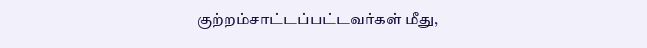குற்றம்சாட்டப்பட்டவர்கள் மீது,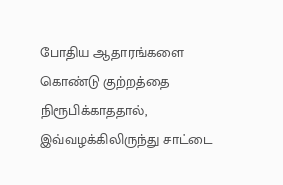போதிய ஆதாரங்களை கொண்டு குற்றத்தை நிரூபிக்காததால், இவ்வழக்கிலிருந்து சாட்டை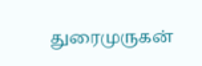துரைமுருகன்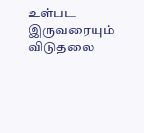உள்பட இருவரையும் விடுதலை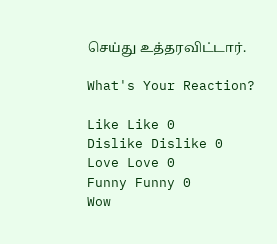செய்து உத்தரவிட்டார்.

What's Your Reaction?

Like Like 0
Dislike Dislike 0
Love Love 0
Funny Funny 0
Wow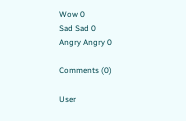Wow 0
Sad Sad 0
Angry Angry 0

Comments (0)

User